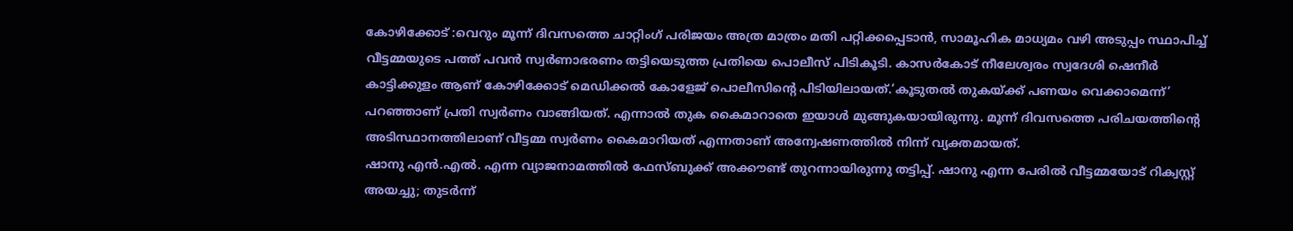കോഴിക്കോട് :വെറും മൂന്ന് ദിവസത്തെ ചാറ്റിംഗ് പരിജയം അത്ര മാത്രം മതി പറ്റിക്കപ്പെടാൻ, സാമൂഹിക മാധ്യമം വഴി അടുപ്പം സ്ഥാപിച്ച് വീട്ടമ്മയുടെ പത്ത് പവൻ സ്വർണാഭരണം തട്ടിയെടുത്ത പ്രതിയെ പൊലീസ് പിടികൂടി. കാസർകോട് നീലേശ്വരം സ്വദേശി ഷെനീർ കാട്ടിക്കുളം ആണ് കോഴിക്കോട് മെഡിക്കൽ കോളേജ് പൊലീസിന്റെ പിടിയിലായത്.‘കൂടുതൽ തുകയ്ക്ക് പണയം വെക്കാമെന്ന്’ പറഞ്ഞാണ് പ്രതി സ്വർണം വാങ്ങിയത്. എന്നാൽ തുക കൈമാറാതെ ഇയാൾ മുങ്ങുകയായിരുന്നു. മൂന്ന് ദിവസത്തെ പരിചയത്തിന്റെ അടിസ്ഥാനത്തിലാണ് വീട്ടമ്മ സ്വർണം കൈമാറിയത് എന്നതാണ് അന്വേഷണത്തിൽ നിന്ന് വ്യക്തമായത്.
ഷാനു എൻ.എൽ. എന്ന വ്യാജനാമത്തിൽ ഫേസ്ബുക്ക് അക്കൗണ്ട് തുറന്നായിരുന്നു തട്ടിപ്പ്. ഷാനു എന്ന പേരിൽ വീട്ടമ്മയോട് റിക്വസ്റ്റ് അയച്ചു; തുടർന്ന്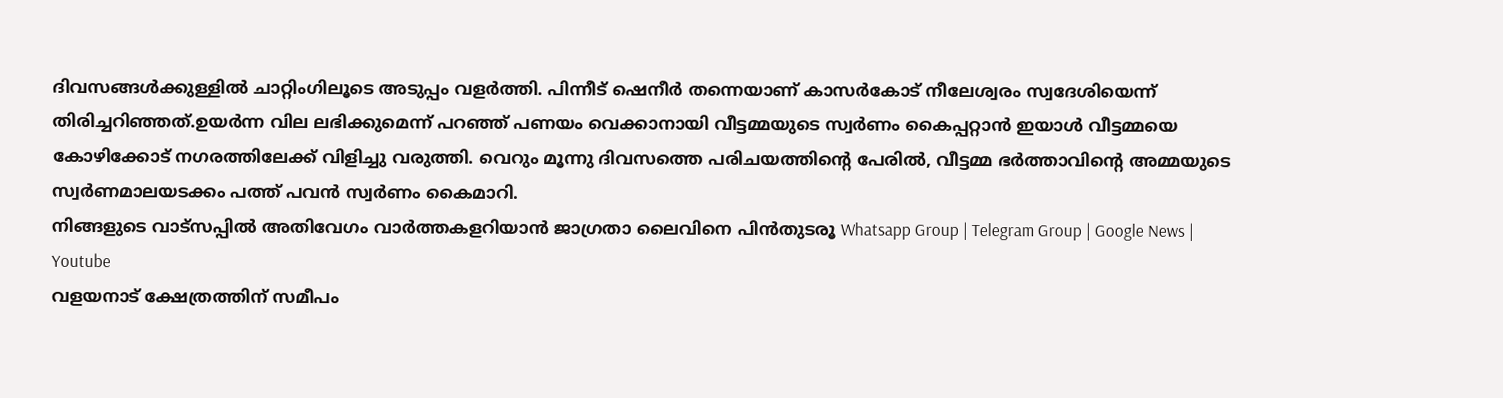ദിവസങ്ങൾക്കുള്ളിൽ ചാറ്റിംഗിലൂടെ അടുപ്പം വളർത്തി. പിന്നീട് ഷെനീർ തന്നെയാണ് കാസർകോട് നീലേശ്വരം സ്വദേശിയെന്ന് തിരിച്ചറിഞ്ഞത്.ഉയർന്ന വില ലഭിക്കുമെന്ന് പറഞ്ഞ് പണയം വെക്കാനായി വീട്ടമ്മയുടെ സ്വർണം കൈപ്പറ്റാൻ ഇയാൾ വീട്ടമ്മയെ കോഴിക്കോട് നഗരത്തിലേക്ക് വിളിച്ചു വരുത്തി. വെറും മൂന്നു ദിവസത്തെ പരിചയത്തിന്റെ പേരിൽ, വീട്ടമ്മ ഭർത്താവിന്റെ അമ്മയുടെ സ്വർണമാലയടക്കം പത്ത് പവൻ സ്വർണം കൈമാറി.
നിങ്ങളുടെ വാട്സപ്പിൽ അതിവേഗം വാർത്തകളറിയാൻ ജാഗ്രതാ ലൈവിനെ പിൻതുടരൂ Whatsapp Group | Telegram Group | Google News | Youtube
വളയനാട് ക്ഷേത്രത്തിന് സമീപം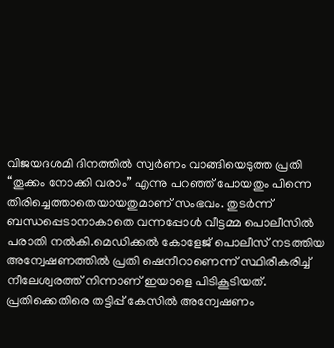വിജയദശമി ദിനത്തിൽ സ്വർണം വാങ്ങിയെടുത്ത പ്രതി “തൂക്കം നോക്കി വരാം” എന്നു പറഞ്ഞ് പോയതും പിന്നെ തിരിച്ചെത്താതെയായതുമാണ് സംഭവം. തുടർന്ന് ബന്ധപ്പെടാനാകാതെ വന്നപ്പോൾ വീട്ടമ്മ പൊലീസിൽ പരാതി നൽകി.മെഡിക്കൽ കോളേജ് പൊലീസ് നടത്തിയ അന്വേഷണത്തിൽ പ്രതി ഷെനീറാണെന്ന് സ്ഥിരീകരിച്ച് നീലേശ്വരത്ത് നിന്നാണ് ഇയാളെ പിടികൂടിയത്. പ്രതിക്കെതിരെ തട്ടിപ്പ് കേസിൽ അന്വേഷണം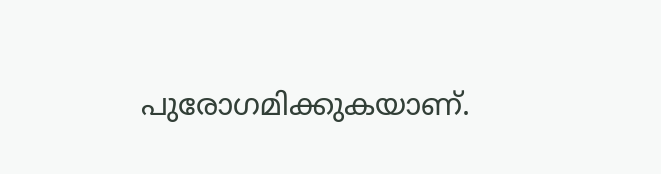പുരോഗമിക്കുകയാണ്.